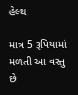હેલ્થ

માત્ર 5 રૂપિયામાં મળતી આ વસ્તુ છે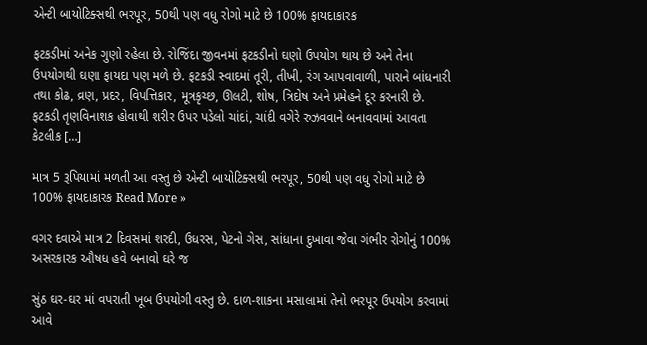એન્ટી બાયોટિક્સથી ભરપૂર, 50થી પણ વધુ રોગો માટે છે 100% ફાયદાકારક

ફટકડીમાં અનેક ગુણો રહેલા છે. રોજિંદા જીવનમાં ફટકડીનો ઘણો ઉપયોગ થાય છે અને તેના ઉપયોગથી ઘણા ફાયદા પણ મળે છે. ફટકડી સ્વાદમાં તૂરી, તીખી, રંગ આપવાવાળી, પારાને બાંધનારી તથા કોઢ, વ્રણ, પ્રદર, વિપત્તિકાર, મૂત્રકૃચ્છ, ઊલટી, શોષ, ત્રિદોષ અને પ્રમેહને દૂર કરનારી છે. ફટકડી તૃણવિનાશક હોવાથી શરીર ઉપર પડેલો ચાંદાં, ચાંદી વગેરે રુઝવવાને બનાવવામાં આવતા કેટલીક […]

માત્ર 5 રૂપિયામાં મળતી આ વસ્તુ છે એન્ટી બાયોટિક્સથી ભરપૂર, 50થી પણ વધુ રોગો માટે છે 100% ફાયદાકારક Read More »

વગર દવાએ માત્ર 2 દિવસમાં શરદી, ઉધરસ, પેટનો ગેસ, સાંધાના દુખાવા જેવા ગંભીર રોગોનું 100% અસરકારક ઔષધ હવે બનાવો ઘરે જ

સુંઠ ઘર-ઘર માં વપરાતી ખૂબ ઉપયોગી વસ્તુ છે. દાળ-શાકના મસાલામાં તેનો ભરપૂર ઉપયોગ કરવામાં આવે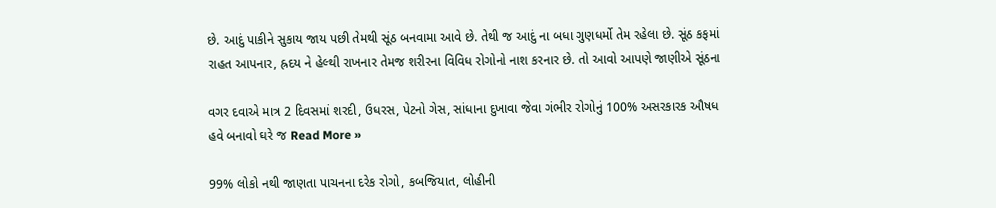છે. આદું પાકીને સુકાય જાય પછી તેમથી સૂંઠ બનવામા આવે છે. તેથી જ આદું ના બધા ગુણધર્મો તેમ રહેલા છે. સૂંઠ કફમાં રાહત આપનાર, હ્રદય ને હેલ્થી રાખનાર તેમજ શરીરના વિવિધ રોગોનો નાશ કરનાર છે. તો આવો આપણે જાણીએ સૂંઠના

વગર દવાએ માત્ર 2 દિવસમાં શરદી, ઉધરસ, પેટનો ગેસ, સાંધાના દુખાવા જેવા ગંભીર રોગોનું 100% અસરકારક ઔષધ હવે બનાવો ઘરે જ Read More »

99% લોકો નથી જાણતા પાચનના દરેક રોગો, કબજિયાત, લોહીની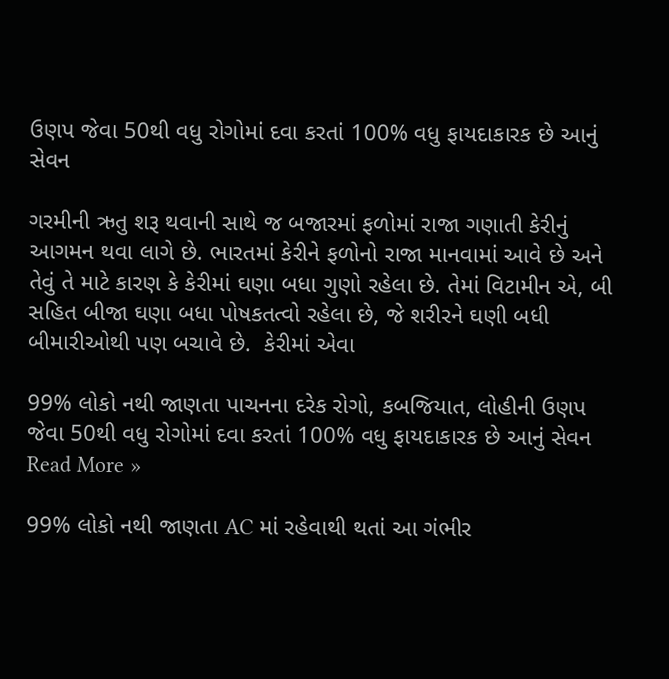ઉણપ જેવા 50થી વધુ રોગોમાં દવા કરતાં 100% વધુ ફાયદાકારક છે આનું સેવન

ગરમીની ઋતુ શરૂ થવાની સાથે જ બજારમાં ફળોમાં રાજા ગણાતી કેરીનું આગમન થવા લાગે છે. ભારતમાં કેરીને ફળોનો રાજા માનવામાં આવે છે અને તેવું તે માટે કારણ કે કેરીમાં ઘણા બધા ગુણો રહેલા છે. તેમાં વિટામીન એ, બી સહિત બીજા ઘણા બધા પોષકતત્વો રહેલા છે, જે શરીરને ઘણી બધી બીમારીઓથી પણ બચાવે છે.  કેરીમાં એવા

99% લોકો નથી જાણતા પાચનના દરેક રોગો, કબજિયાત, લોહીની ઉણપ જેવા 50થી વધુ રોગોમાં દવા કરતાં 100% વધુ ફાયદાકારક છે આનું સેવન Read More »

99% લોકો નથી જાણતા AC માં રહેવાથી થતાં આ ગંભીર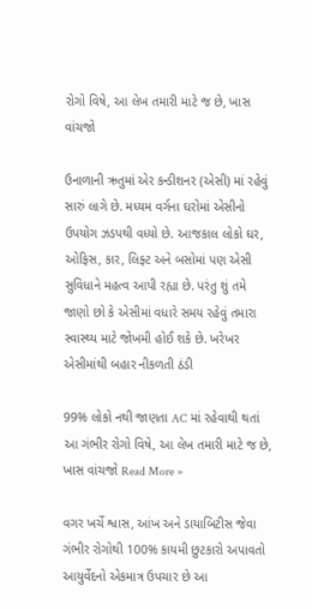રોગો વિષે, આ લેખ તમારી માટે જ છે, ખાસ વાંચજો

ઉનાળાની ઋતુમાં એર કન્ડીશનર (એસી) માં રહેવું સારું લાગે છે. મધ્યમ વર્ગના ઘરોમાં એસીનો ઉપયોગ ઝડપથી વધ્યો છે. આજકાલ લોકો ઘર, ઓફિસ, કાર, લિફ્ટ અને બસોમાં પણ એસી સુવિધાને મહત્વ આપી રહ્યા છે. પરંતુ શું તમે જાણો છો કે એસીમાં વધારે સમય રહેવું તમારા સ્વાસ્થ્ય માટે જોખમી હોઈ શકે છે. ખરેખર એસીમાંથી બહાર નીકળતી ઠંડી

99% લોકો નથી જાણતા AC માં રહેવાથી થતાં આ ગંભીર રોગો વિષે, આ લેખ તમારી માટે જ છે, ખાસ વાંચજો Read More »

વગર ખર્ચે શ્વાસ, આંખ અને ડાયાબિટીસ જેવા ગંભીર રોગોથી 100% કાયમી છુટકારો અપાવતો આયુર્વેદનો એકમાત્ર ઉપચાર છે આ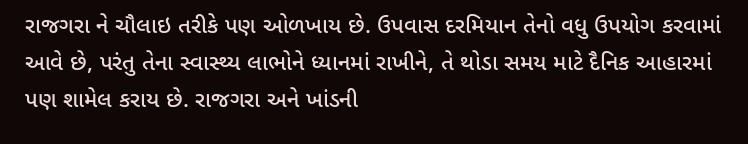રાજગરા ને ચૌલાઇ તરીકે પણ ઓળખાય છે. ઉપવાસ દરમિયાન તેનો વધુ ઉપયોગ કરવામાં આવે છે, પરંતુ તેના સ્વાસ્થ્ય લાભોને ધ્યાનમાં રાખીને, તે થોડા સમય માટે દૈનિક આહારમાં પણ શામેલ કરાય છે. રાજગરા અને ખાંડની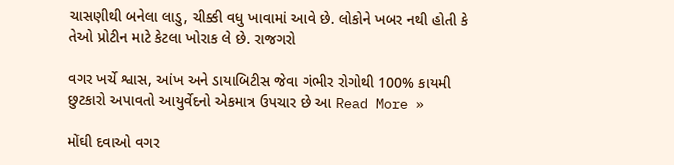ચાસણીથી બનેલા લાડુ, ચીક્કી વધુ ખાવામાં આવે છે. લોકોને ખબર નથી હોતી કે તેઓ પ્રોટીન માટે કેટલા ખોરાક લે છે. રાજગરો

વગર ખર્ચે શ્વાસ, આંખ અને ડાયાબિટીસ જેવા ગંભીર રોગોથી 100% કાયમી છુટકારો અપાવતો આયુર્વેદનો એકમાત્ર ઉપચાર છે આ Read More »

મોંઘી દવાઓ વગર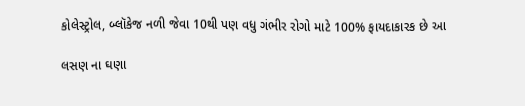કોલેસ્ટ્રોલ, બ્લૉકેજ નળી જેવા 10થી પણ વધુ ગંભીર રોગો માટે 100% ફાયદાકારક છે આ

લસણ ના ઘણા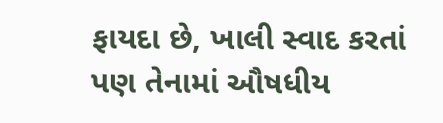ફાયદા છે, ખાલી સ્વાદ કરતાં પણ તેનામાં ઔષધીય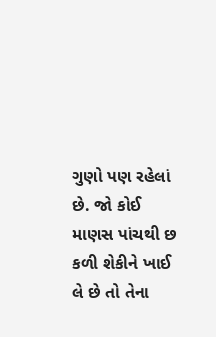ગુણો પણ રહેલાં છે. જો કોઈ માણસ પાંચથી છ કળી શેકીને ખાઈ લે છે તો તેના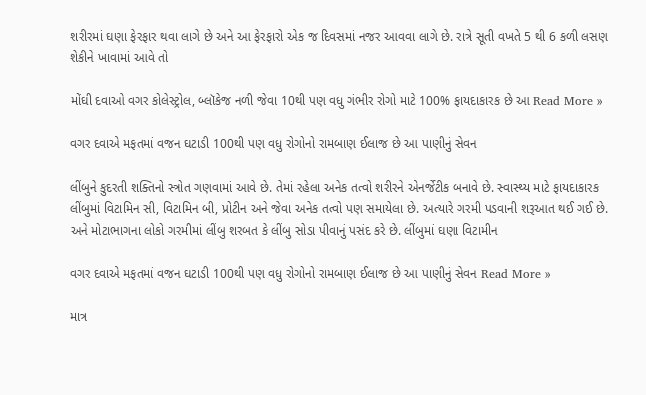શરીરમાં ઘણા ફેરફાર થવા લાગે છે અને આ ફેરફારો એક જ દિવસમાં નજર આવવા લાગે છે. રાત્રે સૂતી વખતે 5 થી 6 કળી લસણ શેકીને ખાવામાં આવે તો

મોંઘી દવાઓ વગર કોલેસ્ટ્રોલ, બ્લૉકેજ નળી જેવા 10થી પણ વધુ ગંભીર રોગો માટે 100% ફાયદાકારક છે આ Read More »

વગર દવાએ મફતમાં વજન ઘટાડી 100થી પણ વધુ રોગોનો રામબાણ ઈલાજ છે આ પાણીનું સેવન

લીંબુને કુદરતી શક્તિનો સ્ત્રોત ગણવામાં આવે છે. તેમાં રહેલા અનેક તત્વો શરીરને એનર્જેટીક બનાવે છે. સ્વાસ્થ્ય માટે ફાયદાકારક લીંબુમાં વિટામિન સી, વિટામિન બી, પ્રોટીન અને જેવા અનેક તત્વો પણ સમાયેલા છે. અત્યારે ગરમી પડવાની શરૂઆત થઈ ગઈ છે. અને મોટાભાગના લોકો ગરમીમાં લીંબુ શરબત કે લીંબુ સોડા પીવાનું પસંદ કરે છે. લીંબુમાં ઘણા વિટામીન

વગર દવાએ મફતમાં વજન ઘટાડી 100થી પણ વધુ રોગોનો રામબાણ ઈલાજ છે આ પાણીનું સેવન Read More »

માત્ર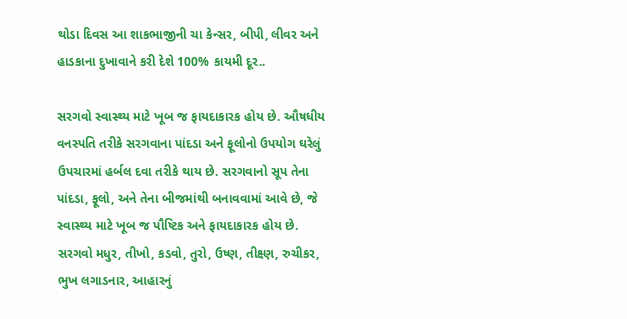થોડા દિવસ આ શાકભાજીની ચા કેન્સર, બીપી, લીવર અને હાડકાના દુખાવાને કરી દેશે 100% કાયમી દૂર..

સરગવો સ્વાસ્થ્ય માટે ખૂબ જ ફાયદાકારક હોય છે. ઔષધીય વનસ્પતિ તરીકે સરગવાના પાંદડા અને ફૂલોનો ઉપયોગ ઘરેલું ઉપચારમાં હર્બલ દવા તરીકે થાય છે. સરગવાનો સૂપ તેના પાંદડા, ફૂલો, અને તેના બીજમાંથી બનાવવામાં આવે છે, જે સ્વાસ્થ્ય માટે ખૂબ જ પૌષ્ટિક અને ફાયદાકારક હોય છે. સરગવો મધુર, તીખો, કડવો, તુરો, ઉષ્ણ, તીક્ષ્ણ, રુચીકર, ભુખ લગાડનાર, આહારનું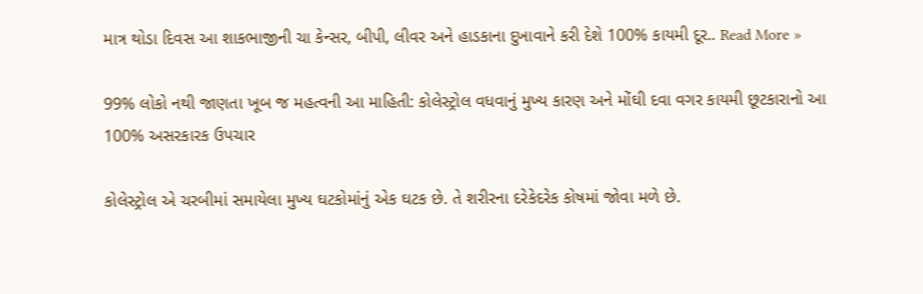માત્ર થોડા દિવસ આ શાકભાજીની ચા કેન્સર, બીપી, લીવર અને હાડકાના દુખાવાને કરી દેશે 100% કાયમી દૂર.. Read More »

99% લોકો નથી જાણતા ખૂબ જ મહત્વની આ માહિતી: કોલેસ્ટ્રોલ વધવાનું મુખ્ય કારણ અને મોંઘી દવા વગર કાયમી છૂટકારાનો આ 100% અસરકારક ઉપચાર

કોલેસ્ટ્રોલ એ ચરબીમાં સમાયેલા મુખ્ય ઘટકોમાંનું એક ઘટક છે. તે શરીરના દરેકેદરેક કોષમાં જોવા મળે છે.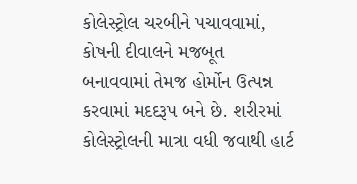કોલેસ્ટ્રોલ ચરબીને પચાવવામાં, કોષની દીવાલને મજબૂત બનાવવામાં તેમજ હોર્મોન ઉત્પન્ન કરવામાં મદદરૂપ બને છે. શરીરમાં કોલેસ્ટ્રોલની માત્રા વધી જવાથી હાર્ટ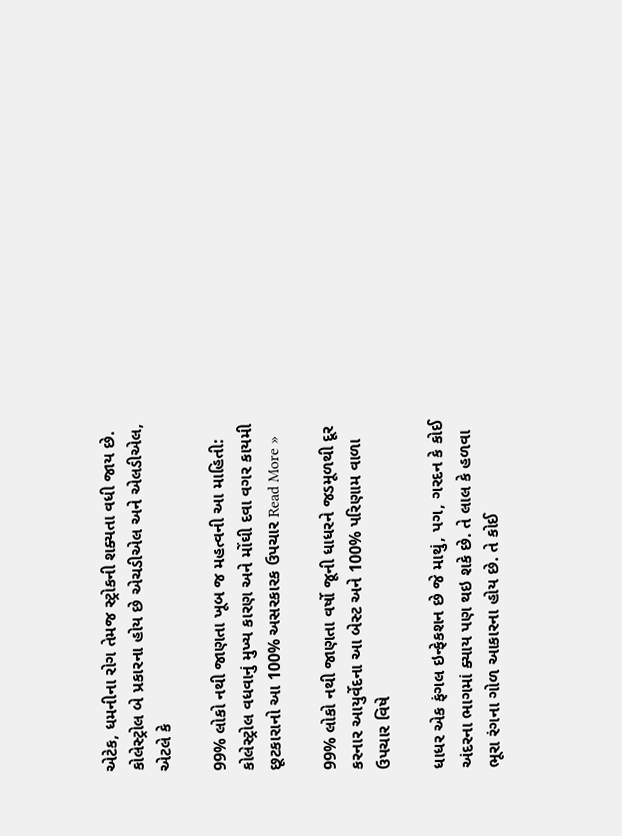એટેક, ધમનીના રોગ તેમજ સ્ટ્રોકની શક્યતા વધી જાય છે. કોલેસ્ટ્રોલ બે પ્રકારના હોય છે એચડીએલ અને એલડીએલ, એટલે કે

99% લોકો નથી જાણતા ખૂબ જ મહત્વની આ માહિતી: કોલેસ્ટ્રોલ વધવાનું મુખ્ય કારણ અને મોંઘી દવા વગર કાયમી છૂટકારાનો આ 100% અસરકારક ઉપચાર Read More »

99% લોકો નથી જાણતા વર્ષો જૂની ધાધરને જડમૂળથી દૂર કરનાર આયુર્વેદના આ બેસ્ટ અને 100% પરિણામ વાળા ઉપચાર વિષે

ધાધર એક ફંગલ ઇન્ફેકશન છે જે માથું, પગ, ગરદન કે કોઈ અંદરના ભાગમાં ક્યાય પણ થઇ શકે છે. તે લાલ કે હળવા ભૂરા રંગના ગોળ આકારના હોય છે. તે કોઈ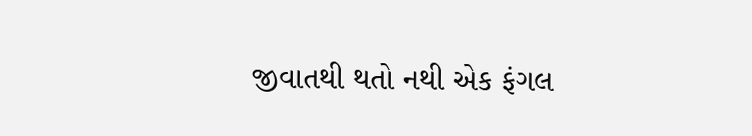જીવાતથી થતો નથી એક ફંગલ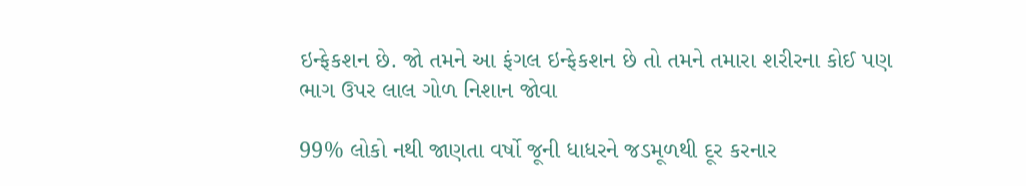ઇન્ફેકશન છે. જો તમને આ ફંગલ ઇન્ફેકશન છે તો તમને તમારા શરીરના કોઈ પણ ભાગ ઉપર લાલ ગોળ નિશાન જોવા

99% લોકો નથી જાણતા વર્ષો જૂની ધાધરને જડમૂળથી દૂર કરનાર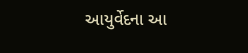આયુર્વેદના આ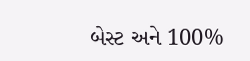બેસ્ટ અને 100%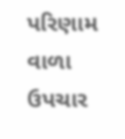પરિણામ વાળા ઉપચાર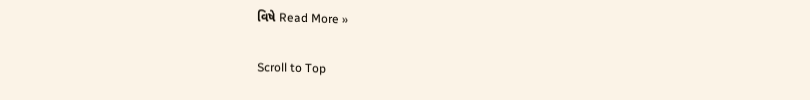વિષે Read More »

Scroll to Top